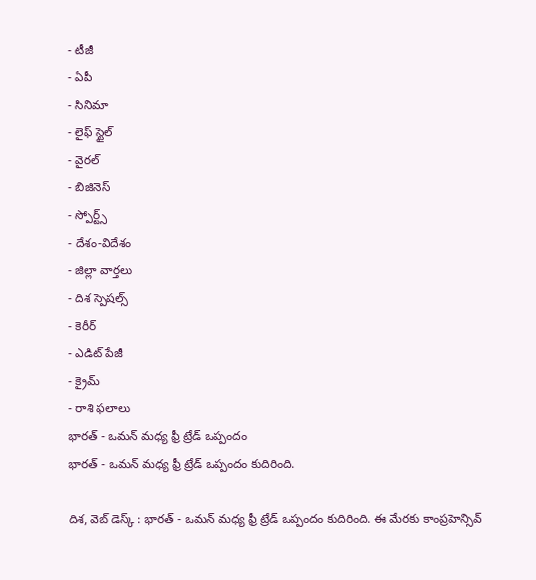- టీజీ
- ఏపీ
- సినిమా
- లైఫ్ స్టైల్
- వైరల్
- బిజినెస్
- స్పోర్ట్స్
- దేశం-విదేశం
- జిల్లా వార్తలు
- దిశ స్పెషల్స్
- కెరీర్
- ఎడిట్ పేజీ
- క్రైమ్
- రాశి ఫలాలు
భారత్ - ఒమన్ మధ్య ఫ్రీ ట్రేడ్ ఒప్పందం
భారత్ - ఒమన్ మధ్య ఫ్రీ ట్రేడ్ ఒప్పందం కుదిరింది.

దిశ, వెబ్ డెస్క్ : భారత్ - ఒమన్ మధ్య ఫ్రీ ట్రేడ్ ఒప్పందం కుదిరింది. ఈ మేరకు కాంప్రహెన్సివ్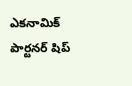ఎకనామిక్ పార్టనర్ షిప్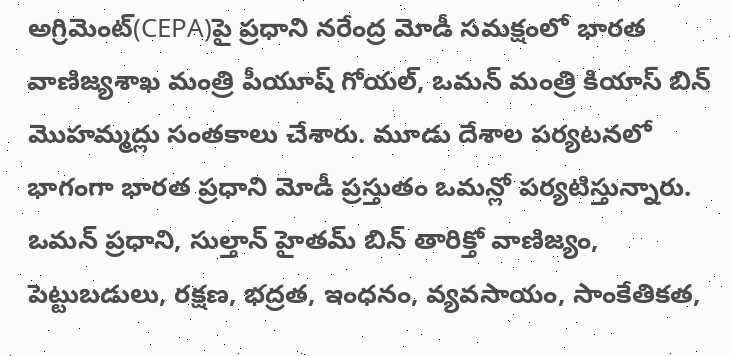అగ్రిమెంట్(CEPA)పై ప్రధాని నరేంద్ర మోడీ సమక్షంలో భారత వాణిజ్యశాఖ మంత్రి పీయూష్ గోయల్, ఒమన్ మంత్రి కియాస్ బిన్ మొహమ్మద్లు సంతకాలు చేశారు. మూడు దేశాల పర్యటనలో భాగంగా భారత ప్రధాని మోడీ ప్రస్తుతం ఒమన్లో పర్యటిస్తున్నారు. ఒమన్ ప్రధాని, సుల్తాన్ హైతమ్ బిన్ తారిక్తో వాణిజ్యం, పెట్టుబడులు, రక్షణ, భద్రత, ఇంధనం, వ్యవసాయం, సాంకేతికత,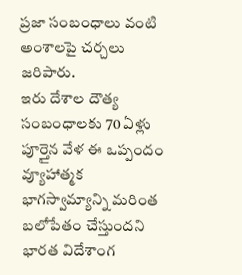ప్రజా సంబంధాలు వంటి అంశాలపై చర్చలు జరిపారు.
ఇరు దేశాల దౌత్య సంబంధాలకు 70 ఏళ్లు పూర్తైన వేళ ఈ ఒప్పందం వ్యూహాత్మక భాగస్వామ్యాన్ని మరింత బలోపేతం చేస్తుందని భారత విదేశాంగ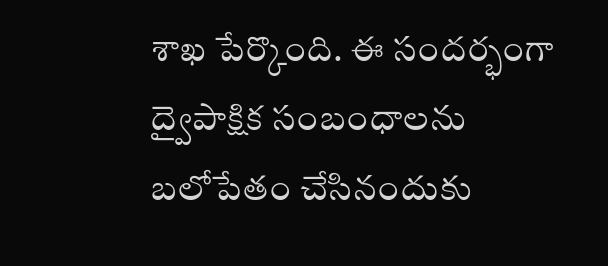శాఖ పేర్కొంది. ఈ సందర్భంగా ద్వైపాక్షిక సంబంధాలను బలోపేతం చేసినందుకు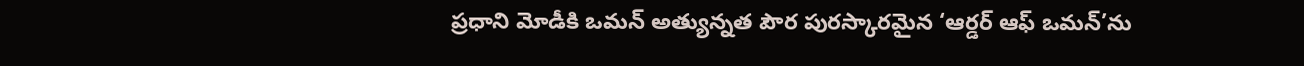ప్రధాని మోడీకి ఒమన్ అత్యున్నత పౌర పురస్కారమైన ‘ఆర్డర్ ఆఫ్ ఒమన్’ను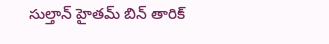సుల్తాన్ హైతమ్ బిన్ తారిక్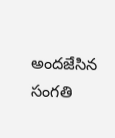అందజేసిన సంగతి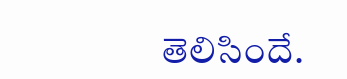తెలిసిందే.